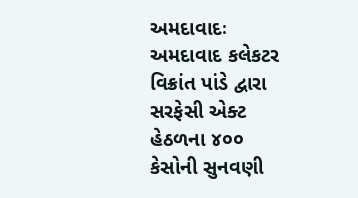અમદાવાદઃ અમદાવાદ કલેકટર વિક્રાંત પાંડે દ્વારા સરફેસી એક્ટ હેઠળના ૪૦૦ કેસોની સુનવણી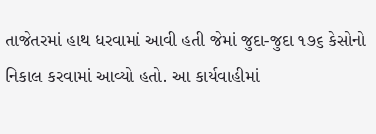તાજેતરમાં હાથ ધરવામાં આવી હતી જેમાં જુદા-જુદા ૧૭૬ કેસોનો નિકાલ કરવામાં આવ્યો હતો. આ કાર્યવાહીમાં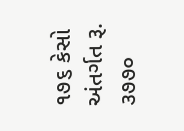૧૭૬ કેસો અંતર્ગત રૂ. ૩૭૭૦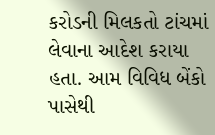કરોડની મિલકતો ટાંચમાં લેવાના આદેશ કરાયા હતા. આમ વિવિધ બેંકો પાસેથી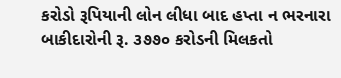કરોડો રૂપિયાની લોન લીધા બાદ હપ્તા ન ભરનારા બાકીદારોની રૂ. ૩૭૭૦ કરોડની મિલકતો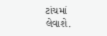ટાંચમાં લેવાશે.